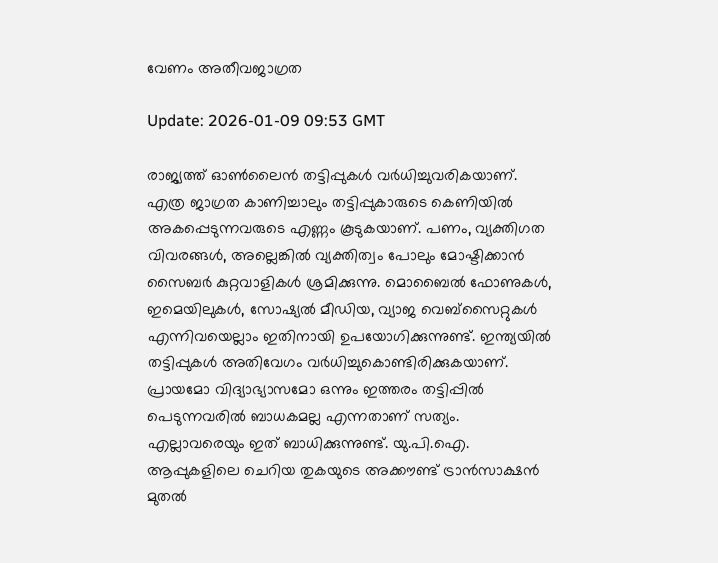വേണം അതീവജാഗ്രത

Update: 2026-01-09 09:53 GMT

രാജ്യത്ത് ഓണ്‍ലൈന്‍ തട്ടിപ്പുകള്‍ വര്‍ധിച്ചുവരികയാണ്. എത്ര ജാഗ്രത കാണിച്ചാലും തട്ടിപ്പുകാരുടെ കെണിയില്‍ അകപ്പെടുന്നവരുടെ എണ്ണം കൂടുകയാണ്. പണം, വ്യക്തിഗത വിവരങ്ങള്‍, അല്ലെങ്കില്‍ വ്യക്തിത്വം പോലും മോഷ്ടിക്കാന്‍ സൈബര്‍ കുറ്റവാളികള്‍ ശ്രമിക്കുന്നു. മൊബൈല്‍ ഫോണുകള്‍, ഇമെയിലുകള്‍, സോഷ്യല്‍ മീഡിയ, വ്യാജ വെബ്‌സൈറ്റുകള്‍ എന്നിവയെല്ലാം ഇതിനായി ഉപയോഗിക്കുന്നുണ്ട്. ഇന്ത്യയില്‍ തട്ടിപ്പുകള്‍ അതിവേഗം വര്‍ധിച്ചുകൊണ്ടിരിക്കുകയാണ്. പ്രായമോ വിദ്യാഭ്യാസമോ ഒന്നും ഇത്തരം തട്ടിപ്പില്‍ പെടുന്നവരില്‍ ബാധകമല്ല എന്നതാണ് സത്യം. എല്ലാവരെയും ഇത് ബാധിക്കുന്നുണ്ട്. യു.പി.ഐ. ആപ്പുകളിലെ ചെറിയ തുകയുടെ അക്കൗണ്ട് ട്രാന്‍സാക്ഷന്‍ മുതല്‍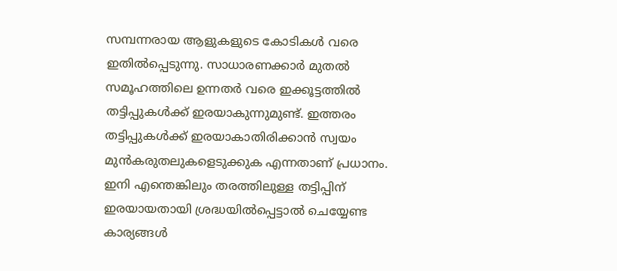സമ്പന്നരായ ആളുകളുടെ കോടികള്‍ വരെ ഇതില്‍പ്പെടുന്നു. സാധാരണക്കാര്‍ മുതല്‍ സമൂഹത്തിലെ ഉന്നതര്‍ വരെ ഇക്കൂട്ടത്തില്‍ തട്ടിപ്പുകള്‍ക്ക് ഇരയാകുന്നുമുണ്ട്. ഇത്തരം തട്ടിപ്പുകള്‍ക്ക് ഇരയാകാതിരിക്കാന്‍ സ്വയം മുന്‍കരുതലുകളെടുക്കുക എന്നതാണ് പ്രധാനം. ഇനി എന്തെങ്കിലും തരത്തിലുള്ള തട്ടിപ്പിന് ഇരയായതായി ശ്രദ്ധയില്‍പ്പെട്ടാല്‍ ചെയ്യേണ്ട കാര്യങ്ങള്‍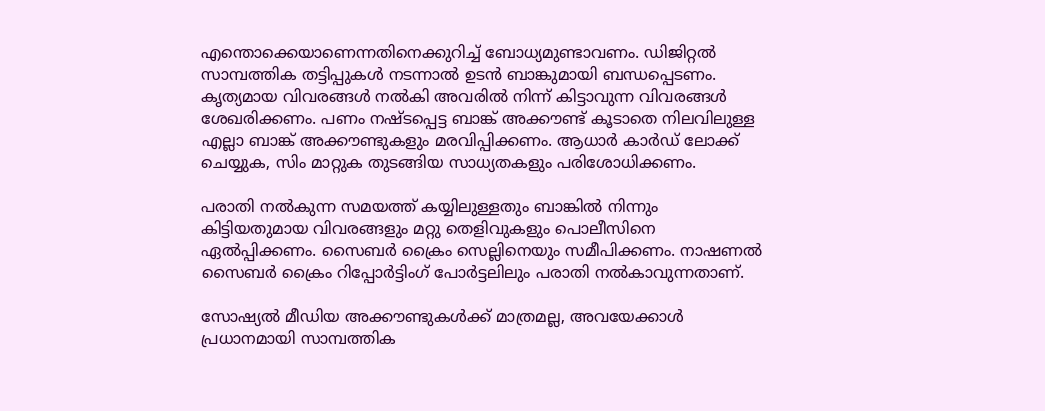എന്തൊക്കെയാണെന്നതിനെക്കുറിച്ച് ബോധ്യമുണ്ടാവണം. ഡിജിറ്റല്‍ സാമ്പത്തിക തട്ടിപ്പുകള്‍ നടന്നാല്‍ ഉടന്‍ ബാങ്കുമായി ബന്ധപ്പെടണം. കൃത്യമായ വിവരങ്ങള്‍ നല്‍കി അവരില്‍ നിന്ന് കിട്ടാവുന്ന വിവരങ്ങള്‍ ശേഖരിക്കണം. പണം നഷ്ടപ്പെട്ട ബാങ്ക് അക്കൗണ്ട് കൂടാതെ നിലവിലുള്ള എല്ലാ ബാങ്ക് അക്കൗണ്ടുകളും മരവിപ്പിക്കണം. ആധാര്‍ കാര്‍ഡ് ലോക്ക് ചെയ്യുക, സിം മാറ്റുക തുടങ്ങിയ സാധ്യതകളും പരിശോധിക്കണം.

പരാതി നല്‍കുന്ന സമയത്ത് കയ്യിലുള്ളതും ബാങ്കില്‍ നിന്നും കിട്ടിയതുമായ വിവരങ്ങളും മറ്റു തെളിവുകളും പൊലീസിനെ ഏല്‍പ്പിക്കണം. സൈബര്‍ ക്രൈം സെല്ലിനെയും സമീപിക്കണം. നാഷണല്‍ സൈബര്‍ ക്രൈം റിപ്പോര്‍ട്ടിംഗ് പോര്‍ട്ടലിലും പരാതി നല്‍കാവുന്നതാണ്.

സോഷ്യല്‍ മീഡിയ അക്കൗണ്ടുകള്‍ക്ക് മാത്രമല്ല, അവയേക്കാള്‍ പ്രധാനമായി സാമ്പത്തിക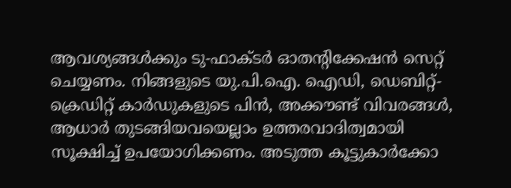ആവശ്യങ്ങള്‍ക്കും ടു-ഫാക്ടര്‍ ഓതന്റിക്കേഷന്‍ സെറ്റ് ചെയ്യണം. നിങ്ങളുടെ യു.പി.ഐ. ഐഡി, ഡെബിറ്റ്-ക്രെഡിറ്റ് കാര്‍ഡുകളുടെ പിന്‍, അക്കൗണ്ട് വിവരങ്ങള്‍, ആധാര്‍ തുടങ്ങിയവയെല്ലാം ഉത്തരവാദിത്വമായി സൂക്ഷിച്ച് ഉപയോഗിക്കണം. അടുത്ത കൂട്ടുകാര്‍ക്കോ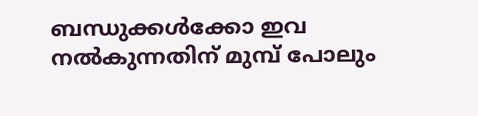ബന്ധുക്കള്‍ക്കോ ഇവ നല്‍കുന്നതിന് മുമ്പ് പോലും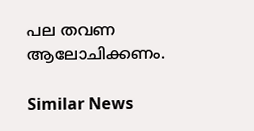പല തവണ ആലോചിക്കണം.

Similar News